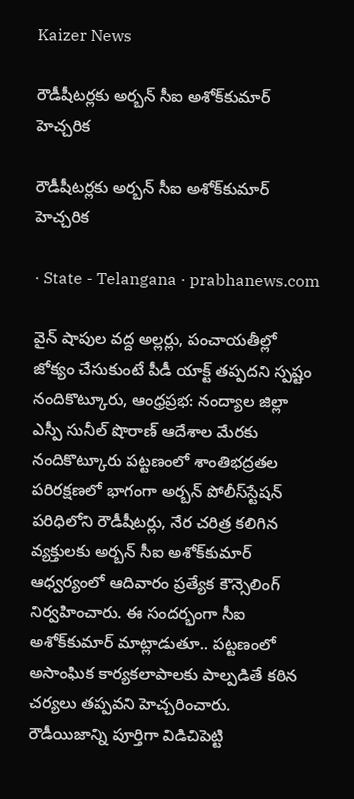Kaizer News

రౌడీషీటర్లకు అర్బన్‌ సీఐ అశోక్‌కుమార్‌ హెచ్చరిక

రౌడీషీటర్లకు అర్బన్‌ సీఐ అశోక్‌కుమార్‌ హెచ్చరిక

· State - Telangana · prabhanews.com

వైన్‌ షాపుల వద్ద అల్లర్లు, పంచాయతీల్లో జోక్యం చేసుకుంటే పీడీ యాక్ట్‌ తప్పదని స్పష్టం నందికొట్కూరు, ఆంధ్రప్రభ: నంద్యాల జిల్లా ఎస్పీ సునీల్‌ షొరాణ్‌ ఆదేశాల మేరకు నందికొట్కూరు పట్టణంలో శాంతిభద్రతల పరిరక్షణలో భాగంగా అర్బన్‌ పోలీస్‌స్టేషన్‌ పరిధిలోని రౌడీషీటర్లు, నేర చరిత్ర కలిగిన వ్యక్తులకు అర్బన్‌ సీఐ అశోక్‌కుమార్‌ ఆధ్వర్యంలో ఆదివారం ప్రత్యేక కౌన్సెలింగ్‌ నిర్వహించారు. ఈ సందర్భంగా సీఐ అశోక్‌కుమార్‌ మాట్లాడుతూ.. పట్టణంలో అసాంఘిక కార్యకలాపాలకు పాల్పడితే కఠిన చర్యలు తప్పవని హెచ్చరించారు. రౌడీయిజాన్ని పూర్తిగా విడిచిపెట్టి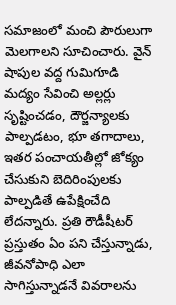సమాజంలో మంచి పౌరులుగా మెలగాలని సూచించారు. వైన్‌ షాపుల వద్ద గుమిగూడి మద్యం సేవించి అల్లర్లు సృష్టించడం, దౌర్జన్యాలకు పాల్పడటం, భూ తగాదాలు, ఇతర పంచాయతీల్లో జోక్యం చేసుకుని బెదిరింపులకు పాల్పడితే ఉపేక్షించేది లేదన్నారు. ప్రతి రౌడీషీటర్‌ ప్రస్తుతం ఏం పని చేస్తున్నాడు, జీవనోపాధి ఎలా సాగిస్తున్నాడనే వివరాలను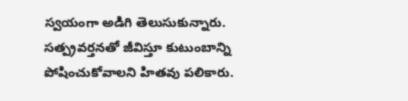స్వయంగా అడిగి తెలుసుకున్నారు. సత్ప్రవర్తనతో జీవిస్తూ కుటుంబాన్ని పోషించుకోవాలని హితవు పలికారు.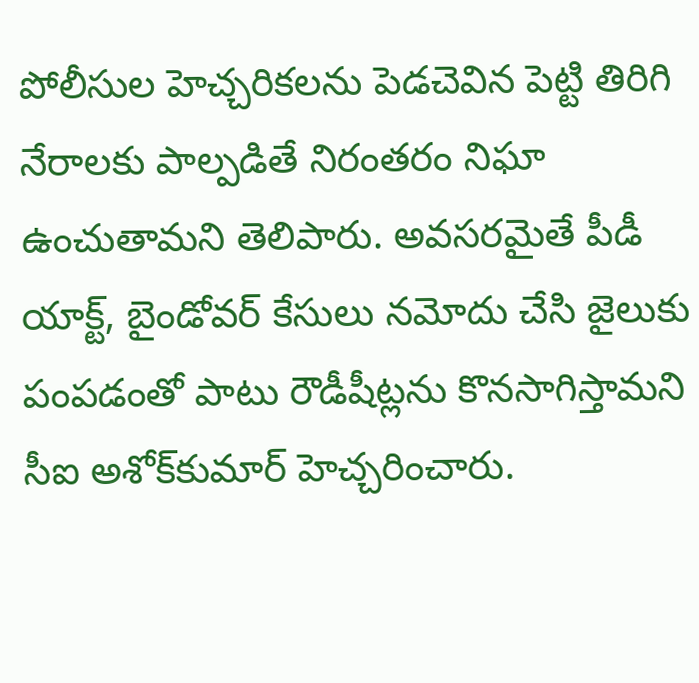పోలీసుల హెచ్చరికలను పెడచెవిన పెట్టి తిరిగి నేరాలకు పాల్పడితే నిరంతరం నిఘా ఉంచుతామని తెలిపారు. అవసరమైతే పీడీ యాక్ట్‌, బైండోవర్‌ కేసులు నమోదు చేసి జైలుకు పంపడంతో పాటు రౌడీషీట్లను కొనసాగిస్తామని సీఐ అశోక్‌కుమార్‌ హెచ్చరించారు.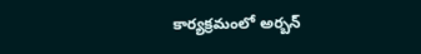కార్యక్రమంలో అర్బన్‌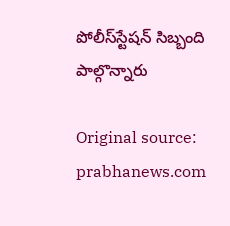పోలీస్‌స్టేషన్‌ సిబ్బంది పాల్గొన్నారు

Original source: prabhanews.com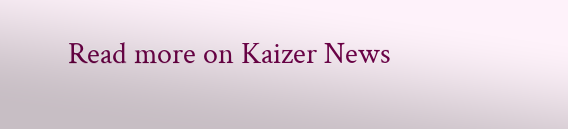Read more on Kaizer News